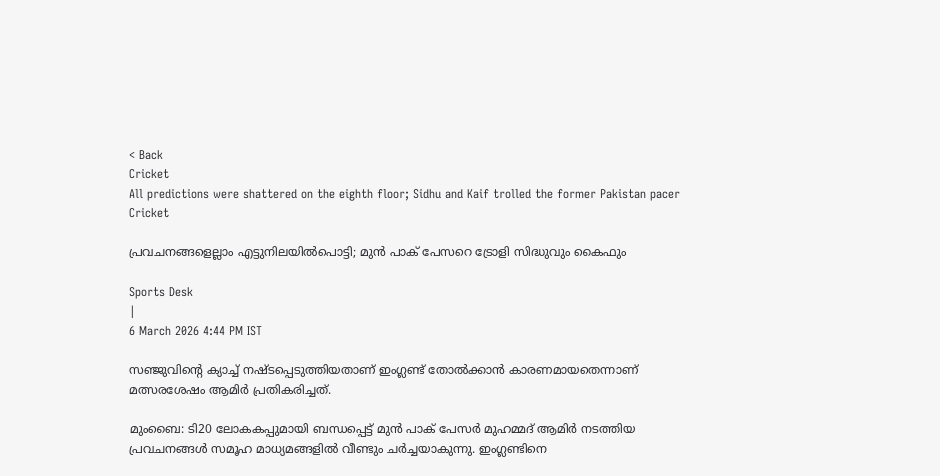< Back
Cricket
All predictions were shattered on the eighth floor; Sidhu and Kaif trolled the former Pakistan pacer
Cricket

പ്രവചനങ്ങളെല്ലാം എട്ടുനിലയിൽപൊട്ടി; മുൻ പാക് പേസറെ ട്രോളി സിദ്ധുവും കൈഫും

Sports Desk
|
6 March 2026 4:44 PM IST

സഞ്ജുവിന്റെ ക്യാച്ച് നഷ്ടപ്പെടുത്തിയതാണ് ഇംഗ്ലണ്ട് തോൽക്കാൻ കാരണമായതെന്നാണ് മത്സരശേഷം ആമിർ പ്രതികരിച്ചത്.

മുംബൈ: ടി20 ലോകകപ്പുമായി ബന്ധപ്പെട്ട് മുൻ പാക് പേസർ മുഹമ്മദ് ആമിർ നടത്തിയ പ്രവചനങ്ങൾ സമൂഹ മാധ്യമങ്ങളിൽ വീണ്ടും ചർച്ചയാകുന്നു. ഇംഗ്ലണ്ടിനെ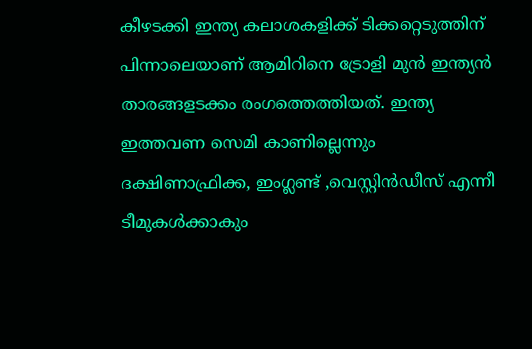കീഴടക്കി ഇന്ത്യ കലാശകളിക്ക് ടിക്കറ്റെടുത്തിന് പിന്നാലെയാണ് ആമിറിനെ ട്രോളി മുൻ ഇന്ത്യൻ താരങ്ങളടക്കം രംഗത്തെത്തിയത്. ഇന്ത്യ ഇത്തവണ സെമി കാണില്ലെന്നും ദക്ഷിണാഫ്രിക്ക, ഇംഗ്ലണ്ട് ,വെസ്റ്റിൻഡീസ് എന്നീ ടീമുകൾക്കാകും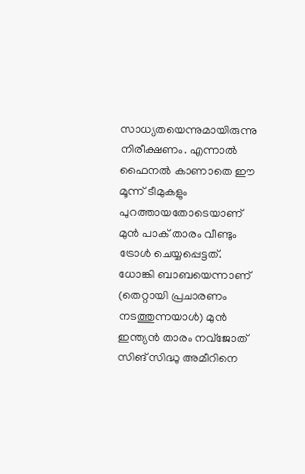സാധ്യതയെന്നുമായിരുന്നു നിരീക്ഷണം. എന്നാൽ ഫൈനൽ കാണാതെ ഈ മൂന്ന് ടീമുകളും പുറത്തായതോടെയാണ് മുൻ പാക് താരം വീണ്ടും ട്രോൾ ചെയ്യപ്പെട്ടത്. ധോങ്കി ബാബയെന്നാണ് (തെറ്റായി പ്രചാരണം നടത്തുന്നയാൾ) മുൻ ഇന്ത്യൻ താരം നവ്‌ജോത് സിങ് സിദ്ധു അമീറിനെ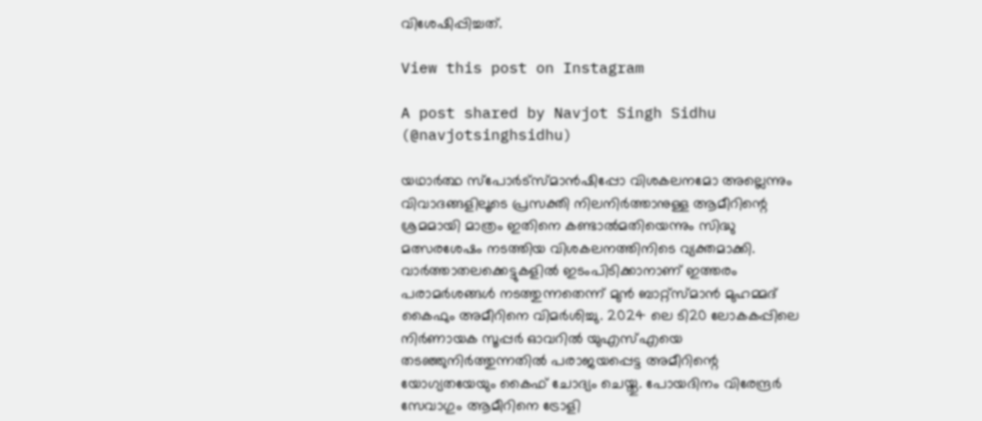വിശേഷിപ്പിച്ചത്.

View this post on Instagram

A post shared by Navjot Singh Sidhu (@navjotsinghsidhu)

യഥാർത്ഥ സ്പോർട്സ്മാൻഷിപ്പോ വിശകലനമോ അല്ലെന്നും വിവാദങ്ങളിലൂടെ പ്രസക്തി നിലനിർത്താനുള്ള ആമീറിന്റെ ശ്രമമായി മാത്രം ഇതിനെ കണ്ടാൽമതിയെന്നും സിദ്ധു മത്സരശേഷം നടത്തിയ വിശകലനത്തിനിടെ വ്യക്തമാക്കി. വാർത്താതലക്കെട്ടുകളിൽ ഇടംപിടിക്കാനാണ് ഇത്തരം പരാമർശങ്ങൾ നടത്തുന്നതെന്ന് മുൻ ബാറ്റ്സ്മാൻ മുഹമ്മദ് കൈഫും അമീറിനെ വിമർശിച്ചു. 2024 ലെ ടി20 ലോകകപ്പിലെ നിർണായക സൂപ്പർ ഓവറിൽ യുഎസ്എയെ തടഞ്ഞുനിർത്തുന്നതിൽ പരാജയപ്പെട്ട അമീറിന്റെ യോഗ്യതയേയും കൈഫ് ചോദ്യം ചെയ്തു. പോയദിനം വിരേന്ദ്രർ സേവാഗും ആമീറിനെ ട്രോളി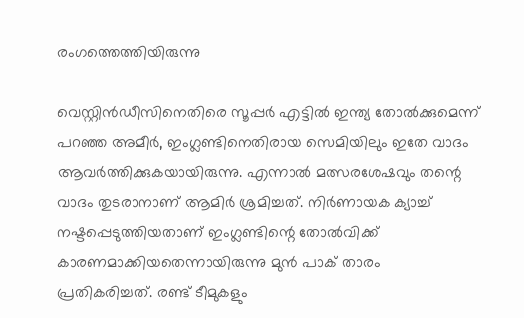രംഗത്തെത്തിയിരുന്നു

വെസ്റ്റിൻഡീസിനെതിരെ സൂപ്പർ എട്ടിൽ ഇന്ത്യ തോൽക്കുമെന്ന് പറഞ്ഞ അമീർ, ഇംഗ്ലണ്ടിനെതിരായ സെമിയിലും ഇതേ വാദം ആവർത്തിക്കുകയായിരുന്നു. എന്നാൽ മത്സരശേഷവും തന്റെ വാദം തുടരാനാണ് ആമിർ ശ്രമിച്ചത്. നിർണായക ക്യാച്ച് നഷ്ടപ്പെടുത്തിയതാണ് ഇംഗ്ലണ്ടിന്റെ തോൽവിക്ക് കാരണമാക്കിയതെന്നായിരുന്നു മുൻ പാക് താരം പ്രതികരിച്ചത്. രണ്ട് ടീമുകളും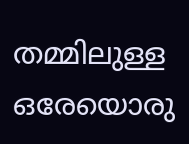തമ്മിലുള്ള ഒരേയൊരു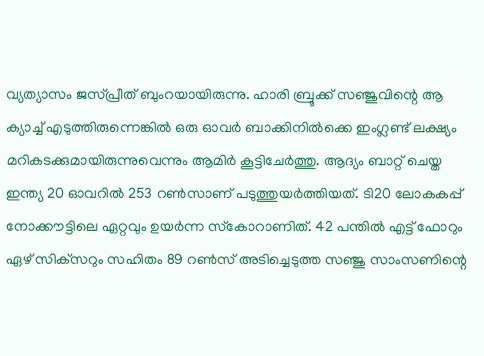വ്യത്യാസം ജസ്പ്രീത് ബുംറയായിരുന്നു. ഹാരി ബ്രൂക്ക് സഞ്ജുവിന്റെ ആ ക്യാച്ച് എടുത്തിരുന്നെങ്കിൽ ഒരു ഓവർ ബാക്കിനിൽക്കെ ഇംഗ്ലണ്ട് ലക്ഷ്യം മറികടക്കുമായിരുന്നുവെന്നും ആമിർ കൂട്ടിചേർത്തു. ആദ്യം ബാറ്റ് ചെയ്ത ഇന്ത്യ 20 ഓവറിൽ 253 റൺസാണ് പടുത്തുയർത്തിയത്. ടി20 ലോകകപ്പ് നോക്കൗട്ടിലെ ഏറ്റവും ഉയർന്ന സ്‌കോറാണിത്. 42 പന്തിൽ എട്ട് ഫോറും ഏഴ് സിക്‌സറും സഹിതം 89 റൺസ് അടിച്ചെടുത്ത സഞ്ജു സാംസണിന്റെ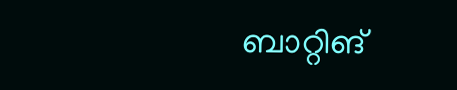ബാറ്റിങ്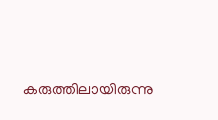കരുത്തിലായിരുന്നു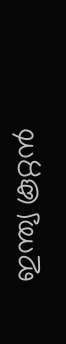ഇന്ത്യ കൂറ്റൻ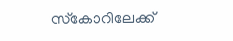സ്‌കോറിലേക്ക്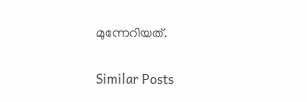മുന്നേറിയത്.

Similar Posts